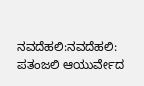ನವದೆಹಲಿ:ನವದೆಹಲಿ: ಪತಂಜಲಿ ಆಯುರ್ವೇದ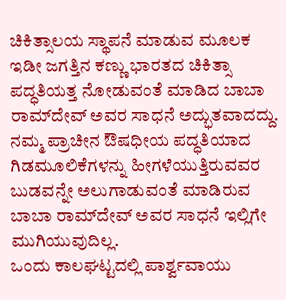ಚಿಕಿತ್ಸಾಲಯ ಸ್ಥಾಪನೆ ಮಾಡುವ ಮೂಲಕ ಇಡೀ ಜಗತ್ತಿನ ಕಣ್ಣು ಭಾರತದ ಚಿಕಿತ್ಸಾ ಪದ್ಧತಿಯತ್ತ ನೋಡುವಂತೆ ಮಾಡಿದ ಬಾಬಾ ರಾಮ್‌ದೇವ್‌ ಅವರ ಸಾಧನೆ ಅದ್ಭುತವಾದದ್ದು. ನಮ್ಮ ಪ್ರಾಚೀನ ಔಷಧೀಯ ಪದ್ಧತಿಯಾದ ಗಿಡಮೂಲಿಕೆಗಳನ್ನು ಹೀಗಳೆಯುತ್ತಿರುವವರ ಬುಡವನ್ನೇ ಅಲುಗಾಡುವಂತೆ ಮಾಡಿರುವ ಬಾಬಾ ರಾಮ್‌ದೇವ್‌ ಅವರ ಸಾಧನೆ ಇಲ್ಲಿಗೇ ಮುಗಿಯುವುದಿಲ್ಲ.
ಒಂದು ಕಾಲಘಟ್ಟದಲ್ಲಿ ಪಾರ್ಶ್ವವಾಯು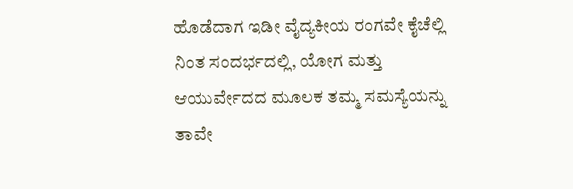ಹೊಡೆದಾಗ ಇಡೀ ವೈದ್ಯಕೀಯ ರಂಗವೇ ಕೈಚೆಲ್ಲಿ ನಿಂತ ಸಂದರ್ಭದಲ್ಲಿ, ಯೋಗ ಮತ್ತು ಆಯುರ್ವೇದದ ಮೂಲಕ ತಮ್ಮ ಸಮಸ್ಯೆಯನ್ನು ತಾವೇ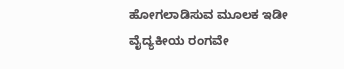ಹೋಗಲಾಡಿಸುವ ಮೂಲಕ ಇಡೀ ವೈದ್ಯಕೀಯ ರಂಗವೇ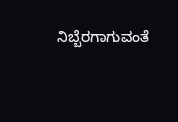ನಿಬ್ಬೆರಗಾಗುವಂತೆ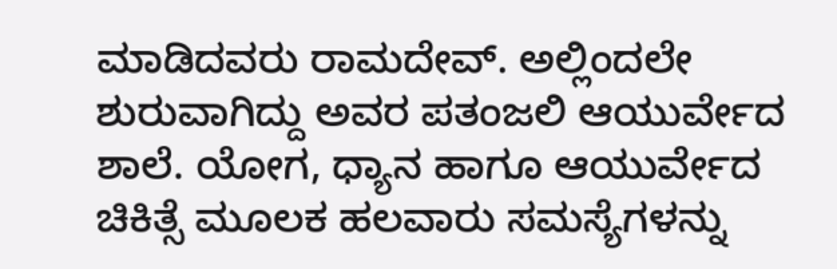ಮಾಡಿದವರು ರಾಮದೇವ್‌. ಅಲ್ಲಿಂದಲೇ ಶುರುವಾಗಿದ್ದು ಅವರ ಪತಂಜಲಿ ಆಯುರ್ವೇದ ಶಾಲೆ. ಯೋಗ, ಧ್ಯಾನ ಹಾಗೂ ಆಯುರ್ವೇದ ಚಿಕಿತ್ಸೆ ಮೂಲಕ ಹಲವಾರು ಸಮಸ್ಯೆಗಳನ್ನು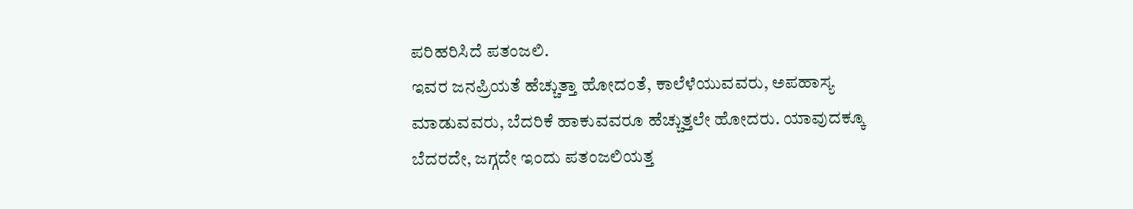ಪರಿಹರಿಸಿದೆ ಪತಂಜಲಿ.
ಇವರ ಜನಪ್ರಿಯತೆ ಹೆಚ್ಚುತ್ತಾ ಹೋದಂತೆ, ಕಾಲೆಳೆಯುವವರು, ಅಪಹಾಸ್ಯ ಮಾಡುವವರು, ಬೆದರಿಕೆ ಹಾಕುವವರೂ ಹೆಚ್ಚುತ್ತಲೇ ಹೋದರು. ಯಾವುದಕ್ಕೂ ಬೆದರದೇ, ಜಗ್ಗದೇ ಇಂದು ಪತಂಜಲಿಯತ್ತ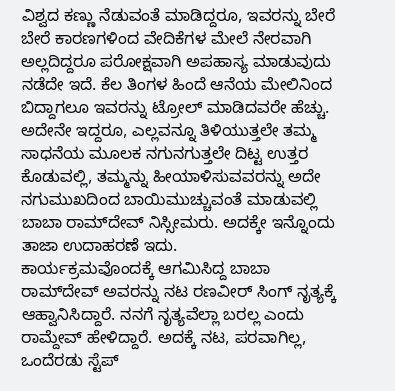ವಿಶ್ವದ ಕಣ್ಣು ನೆಡುವಂತೆ ಮಾಡಿದ್ದರೂ, ಇವರನ್ನು ಬೇರೆ ಬೇರೆ ಕಾರಣಗಳಿಂದ ವೇದಿಕೆಗಳ ಮೇಲೆ ನೇರವಾಗಿ ಅಲ್ಲದಿದ್ದರೂ ಪರೋಕ್ಷವಾಗಿ ಅಪಹಾಸ್ಯ ಮಾಡುವುದು ನಡೆದೇ ಇದೆ. ಕೆಲ ತಿಂಗಳ ಹಿಂದೆ ಆನೆಯ ಮೇಲಿನಿಂದ ಬಿದ್ದಾಗಲೂ ಇವರನ್ನು ಟ್ರೋಲ್‌ ಮಾಡಿದವರೇ ಹೆಚ್ಚು.
ಅದೇನೇ ಇದ್ದರೂ, ಎಲ್ಲವನ್ನೂ ತಿಳಿಯುತ್ತಲೇ ತಮ್ಮ ಸಾಧನೆಯ ಮೂಲಕ ನಗುನಗುತ್ತಲೇ ದಿಟ್ಟ ಉತ್ತರ ಕೊಡುವಲ್ಲಿ, ತಮ್ಮನ್ನು ಹೀಯಾಳಿಸುವವರನ್ನು ಅದೇ ನಗುಮುಖದಿಂದ ಬಾಯಿಮುಚ್ಚುವಂತೆ ಮಾಡುವಲ್ಲಿ ಬಾಬಾ ರಾಮ್‌ದೇವ್‌ ನಿಸ್ಸೀಮರು. ಅದಕ್ಕೇ ಇನ್ನೊಂದು ತಾಜಾ ಉದಾಹರಣೆ ಇದು.
ಕಾರ್ಯಕ್ರಮವೊಂದಕ್ಕೆ ಆಗಮಿಸಿದ್ದ ಬಾಬಾ ರಾಮ್‌ದೇವ್‌ ಅವರನ್ನು ನಟ ರಣವೀರ್‌ ಸಿಂಗ್‌ ನೃತ್ಯಕ್ಕೆ ಆಹ್ವಾನಿಸಿದ್ದಾರೆ. ನನಗೆ ನೃತ್ಯವೆಲ್ಲಾ ಬರಲ್ಲ ಎಂದು ರಾಮ್ದೇವ್ ಹೇಳಿದ್ದಾರೆ. ಅದಕ್ಕೆ ನಟ, ಪರವಾಗಿಲ್ಲ, ಒಂದೆರಡು ಸ್ಟೆಪ್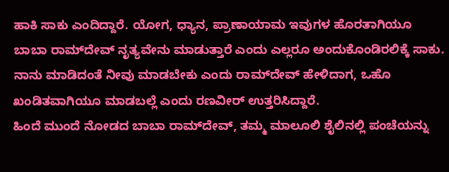ಹಾಕಿ ಸಾಕು ಎಂದಿದ್ದಾರೆ. ಯೋಗ, ಧ್ಯಾನ, ಪ್ರಾಣಾಯಾಮ ಇವುಗಳ ಹೊರತಾಗಿಯೂ ಬಾಬಾ ರಾಮ್‌ದೇವ್‌ ನೃತ್ಯವೇನು ಮಾಡುತ್ತಾರೆ ಎಂದು ಎಲ್ಲರೂ ಅಂದುಕೊಂಡಿರಲಿಕ್ಕೆ ಸಾಕು. ನಾನು ಮಾಡಿದಂತೆ ನೀವು ಮಾಡಬೇಕು ಎಂದು ರಾಮ್‌ದೇವ್‌ ಹೇಳಿದಾಗ, ಒಹೊ ಖಂಡಿತವಾಗಿಯೂ ಮಾಡಬಲ್ಲೆ ಎಂದು ರಣವೀರ್‌ ಉತ್ತರಿಸಿದ್ದಾರೆ.
ಹಿಂದೆ ಮುಂದೆ ನೋಡದ ಬಾಬಾ ರಾಮ್‌ದೇವ್‌, ತಮ್ಮ ಮಾಲೂಲಿ ಶೈಲಿನಲ್ಲಿ ಪಂಚೆಯನ್ನು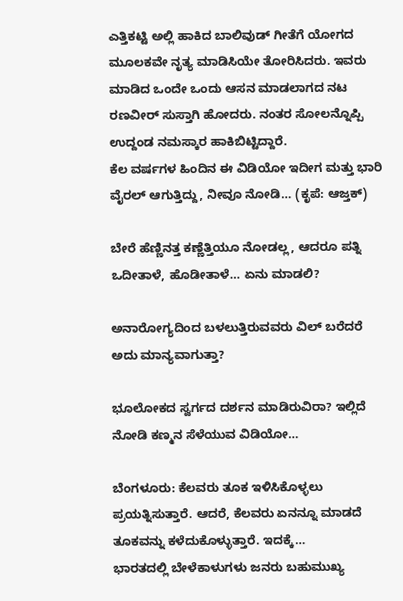ಎತ್ತಿಕಟ್ಟಿ ಅಲ್ಲಿ ಹಾಕಿದ ಬಾಲಿವುಡ್‌ ಗೀತೆಗೆ ಯೋಗದ ಮೂಲಕವೇ ನೃತ್ಯ ಮಾಡಿಸಿಯೇ ತೋರಿಸಿದರು. ಇವರು ಮಾಡಿದ ಒಂದೇ ಒಂದು ಆಸನ ಮಾಡಲಾಗದ ನಟ ರಣವೀರ್‌ ಸುಸ್ತಾಗಿ ಹೋದರು. ನಂತರ ಸೋಲನ್ನೊಪ್ಪಿ ಉದ್ದಂಡ ನಮಸ್ಕಾರ ಹಾಕಿಬಿಟ್ಟಿದ್ದಾರೆ.
ಕೆಲ ವರ್ಷಗಳ ಹಿಂದಿನ ಈ ವಿಡಿಯೋ ಇದೀಗ ಮತ್ತು ಭಾರಿ ವೈರಲ್‌ ಆಗುತ್ತಿದ್ದು, ನೀವೂ ನೋಡಿ… (ಕೃಪೆ: ಆಜ್ತಕ್)

ಬೇರೆ ಹೆಣ್ಣಿನತ್ತ ಕಣ್ಣೆತ್ತಿಯೂ ನೋಡಲ್ಲ, ಆದರೂ ಪತ್ನಿ ಒದೀತಾಳೆ, ಹೊಡೀತಾಳೆ… ಏನು ಮಾಡಲಿ?

ಅನಾರೋಗ್ಯದಿಂದ ಬಳಲುತ್ತಿರುವವರು ವಿಲ್‌ ಬರೆದರೆ ಅದು ಮಾನ್ಯವಾಗುತ್ತಾ?

ಭೂಲೋಕದ ಸ್ವರ್ಗದ ದರ್ಶನ ಮಾಡಿರುವಿರಾ? ಇಲ್ಲಿದೆ ನೋಡಿ ಕಣ್ಮನ ಸೆಳೆಯುವ ವಿಡಿಯೋ…

ಬೆಂಗಳೂರು: ಕೆಲವರು ತೂಕ ಇಳಿಸಿಕೊಳ್ಳಲು ಪ್ರಯತ್ನಿಸುತ್ತಾರೆ. ಆದರೆ, ಕೆಲವರು ಏನನ್ನೂ ಮಾಡದೆ ತೂಕವನ್ನು ಕಳೆದುಕೊಳ್ಳುತ್ತಾರೆ. ಇದಕ್ಕೆ…
ಭಾರತದಲ್ಲಿ ಬೇಳೆಕಾಳುಗಳು ಜನರು ಬಹುಮುಖ್ಯ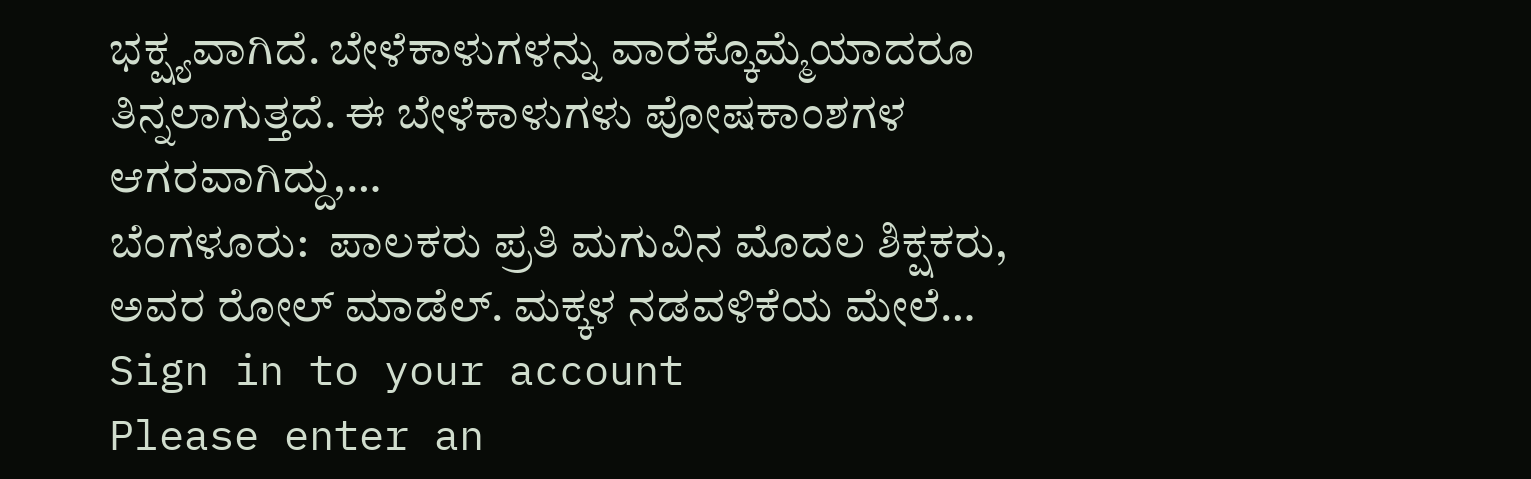ಭಕ್ಷ್ಯವಾಗಿದೆ. ಬೇಳೆಕಾಳುಗಳನ್ನು ವಾರಕ್ಕೊಮ್ಮೆಯಾದರೂ ತಿನ್ನಲಾಗುತ್ತದೆ. ಈ ಬೇಳೆಕಾಳುಗಳು ಪೋಷಕಾಂಶಗಳ ಆಗರವಾಗಿದ್ದು,…
ಬೆಂಗಳೂರು:  ಪಾಲಕರು ಪ್ರತಿ ಮಗುವಿನ ಮೊದಲ ಶಿಕ್ಷಕರು, ಅವರ ರೋಲ್ ಮಾಡೆಲ್. ಮಕ್ಕಳ ನಡವಳಿಕೆಯ ಮೇಲೆ…
Sign in to your account
Please enter an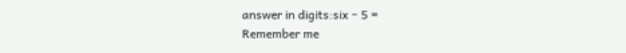answer in digits:six − 5 =
Remember me